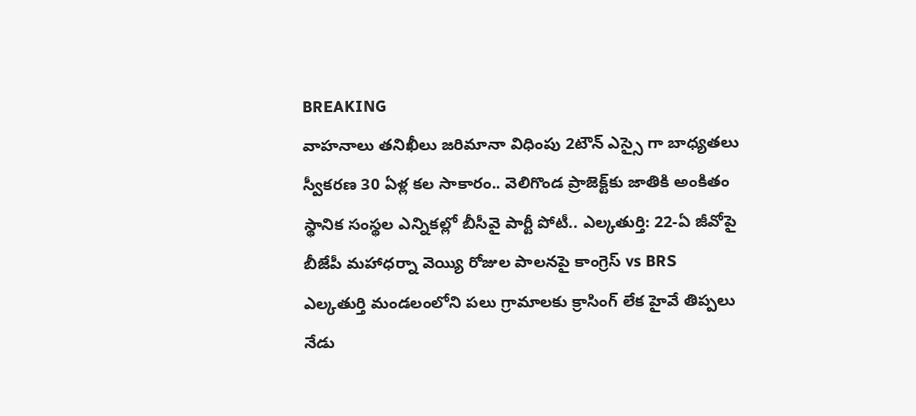BREAKING
వాహనాలు తనిఖీలు జరిమానా విధింపు 2టౌన్ ఎస్సై గా బాధ్యతలు స్వీకరణ 30 ఏళ్ల కల సాకారం.. వెలిగొండ ప్రాజెక్ట్‌కు జాతికి అంకితం స్థానిక సంస్థల ఎన్నికల్లో బీసీవై పార్టీ పోటీ.. ఎల్కతుర్తి: 22-ఏ జీవోపై బీజేపీ మహాధర్నా వెయ్యి రోజుల పాలనపై కాంగ్రెస్ vs BRS ఎల్కతుర్తి మండలంలోని పలు గ్రామాలకు క్రాసింగ్ లేక హైవే తిప్పలు నేడు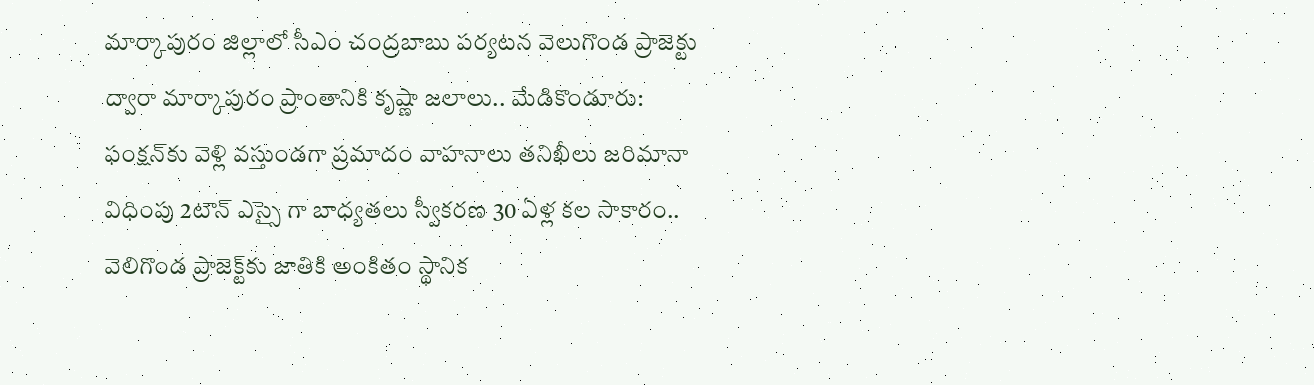మార్కాపురం జిల్లాలో సీఎం చంద్రబాబు పర్యటన వెలుగొండ ప్రాజెక్టు ద్వారా మార్కాపురం ప్రాంతానికి కృష్ణా జలాలు.. మేడికొండూరు: ఫంక్షన్‌కు వెళ్లి వస్తుండగా ప్రమాదం వాహనాలు తనిఖీలు జరిమానా విధింపు 2టౌన్ ఎస్సై గా బాధ్యతలు స్వీకరణ 30 ఏళ్ల కల సాకారం.. వెలిగొండ ప్రాజెక్ట్‌కు జాతికి అంకితం స్థానిక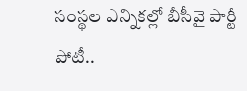సంస్థల ఎన్నికల్లో బీసీవై పార్టీ పోటీ..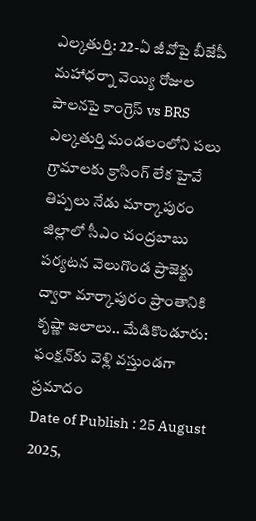ఎల్కతుర్తి: 22-ఏ జీవోపై బీజేపీ మహాధర్నా వెయ్యి రోజుల పాలనపై కాంగ్రెస్ vs BRS ఎల్కతుర్తి మండలంలోని పలు గ్రామాలకు క్రాసింగ్ లేక హైవే తిప్పలు నేడు మార్కాపురం జిల్లాలో సీఎం చంద్రబాబు పర్యటన వెలుగొండ ప్రాజెక్టు ద్వారా మార్కాపురం ప్రాంతానికి కృష్ణా జలాలు.. మేడికొండూరు: ఫంక్షన్‌కు వెళ్లి వస్తుండగా ప్రమాదం
Date of Publish : 25 August 2025,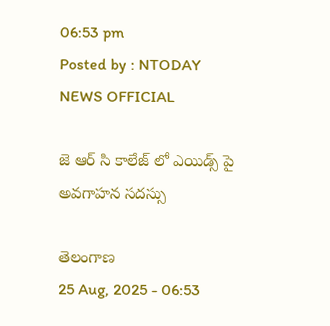06:53 pm
Posted by : NTODAY NEWS OFFICIAL

జె ఆర్ సి కాలేజ్ లో ఎయిడ్స్ పై అవగాహన సదస్సు

తెలంగాణ
25 Aug, 2025 - 06:53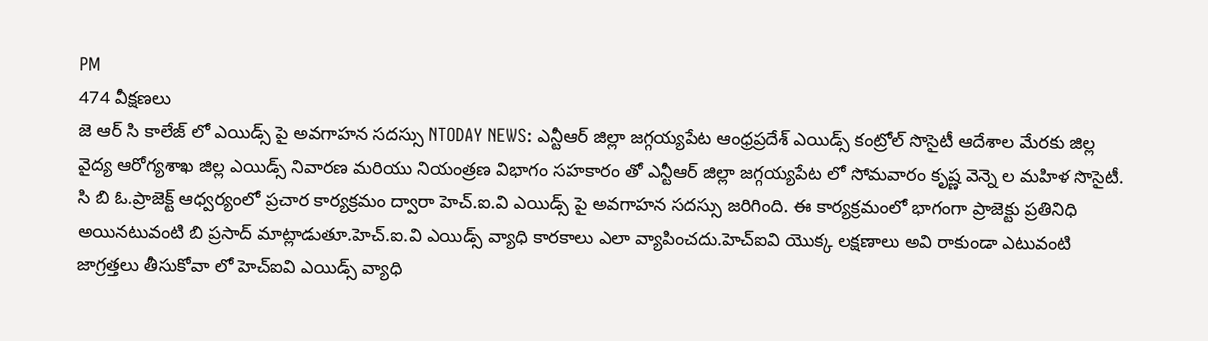PM
474 వీక్షణలు
జె ఆర్ సి కాలేజ్ లో ఎయిడ్స్ పై అవగాహన సదస్సు NTODAY NEWS: ఎన్టీఆర్ జిల్లా జగ్గయ్యపేట ఆంధ్రప్రదేశ్ ఎయిడ్స్ కంట్రోల్ సొసైటీ ఆదేశాల మేరకు జిల్ల వైద్య ఆరోగ్యశాఖ జిల్ల ఎయిడ్స్ నివారణ మరియు నియంత్రణ విభాగం సహకారం తో ఎన్టీఆర్ జిల్లా జగ్గయ్యపేట లో సోమవారం కృష్ణ వెన్నె ల మహిళ సొసైటీ. సి బి ఓ.ప్రాజెక్ట్ ఆధ్వర్యంలో ప్రచార కార్యక్రమం ద్వారా హెచ్.ఐ.వి ఎయిడ్స్ పై అవగాహన సదస్సు జరిగింది. ఈ కార్యక్రమంలో భాగంగా ప్రాజెక్టు ప్రతినిధి అయినటువంటి బి ప్రసాద్ మాట్లాడుతూ.హెచ్.ఐ.వి ఎయిడ్స్ వ్యాధి కారకాలు ఎలా వ్యాపించదు.హెచ్ఐవి యొక్క లక్షణాలు అవి రాకుండా ఎటువంటి జాగ్రత్తలు తీసుకోవా లో హెచ్ఐవి ఎయిడ్స్ వ్యాధి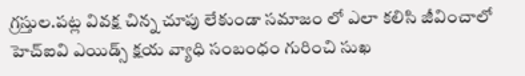గ్రస్తుల.పట్ల వివక్ష చిన్న చూపు లేకుండా సమాజం లో ఎలా కలిసి జీవించాలో హెచ్ఐవి ఎయిడ్స్ క్షయ వ్యాధి సంబంధం గురించి సుఖ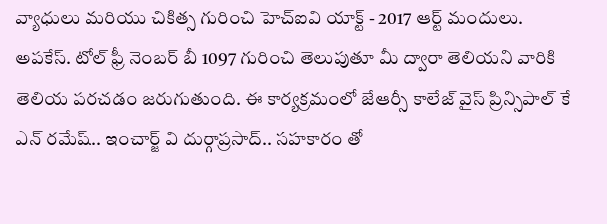వ్యాధులు మరియు చికిత్స గురించి హెచ్ఐవి యాక్ట్ - 2017 ఆర్ట్ మందులు. అపకేస్. టోల్ ఫ్రీ నెంబర్ బీ 1097 గురించి తెలుపుతూ మీ ద్వారా తెలియని వారికి తెలియ పరచడం జరుగుతుంది. ఈ కార్యక్రమంలో జేఆర్సీ కాలేజ్ వైస్ ప్రిన్సిపాల్ కే ఎన్ రమేష్.. ఇంచార్జ్ వి దుర్గాప్రసాద్.. సహకారం తో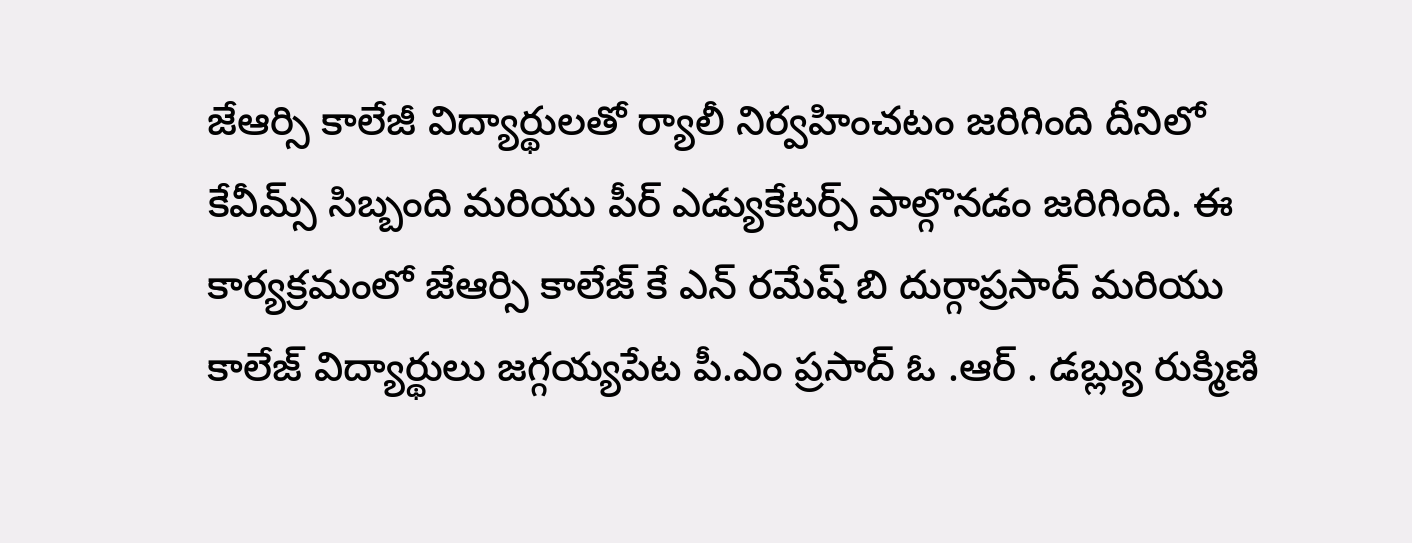జేఆర్సి కాలేజీ విద్యార్థులతో ర్యాలీ నిర్వహించటం జరిగింది దీనిలో కేవీమ్స్ సిబ్బంది మరియు పీర్ ఎడ్యుకేటర్స్ పాల్గొనడం జరిగింది. ఈ కార్యక్రమంలో జేఆర్సి కాలేజ్ కే ఎన్ రమేష్ బి దుర్గాప్రసాద్ మరియు కాలేజ్ విద్యార్థులు జగ్గయ్యపేట పీ.ఎం ప్రసాద్ ఓ .ఆర్ . డబ్ల్యు రుక్మిణి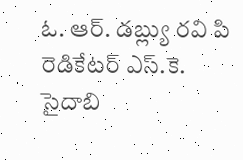ఓ. ఆర్. డబ్ల్యు రవి పి రెడికేటర్ ఎస్.కె. సైదాబి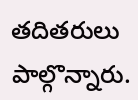తదితరులు పాల్గొన్నారు.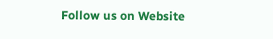Follow us on Website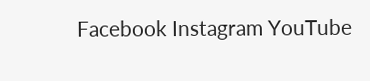Facebook Instagram YouTube